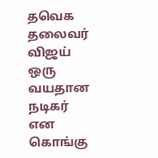தவெக தலைவர் விஜய் ஒரு வயதான நடிகர் என கொங்கு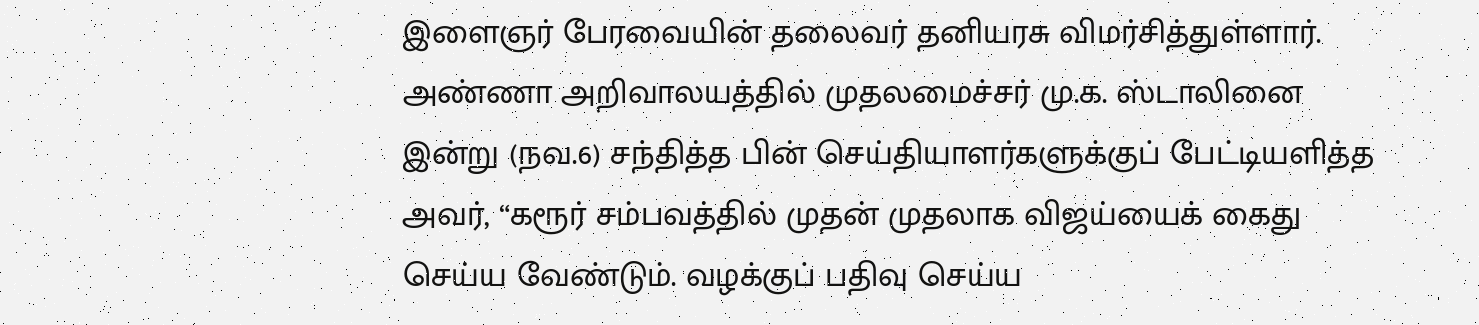இளைஞர் பேரவையின் தலைவர் தனியரசு விமர்சித்துள்ளார். அண்ணா அறிவாலயத்தில் முதலமைச்சர் மு.க. ஸ்டாலினை இன்று (நவ.6) சந்தித்த பின் செய்தியாளர்களுக்குப் பேட்டியளித்த அவர், “கரூர் சம்பவத்தில் முதன் முதலாக விஜய்யைக் கைது செய்ய வேண்டும். வழக்குப் பதிவு செய்ய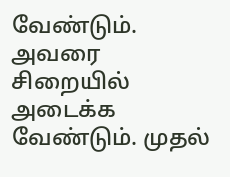வேண்டும். அவரை சிறையில் அடைக்க வேண்டும். முதல்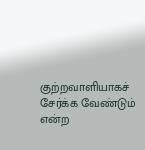குற்றவாளியாகச் சேர்க்க வேண்டும் என்ற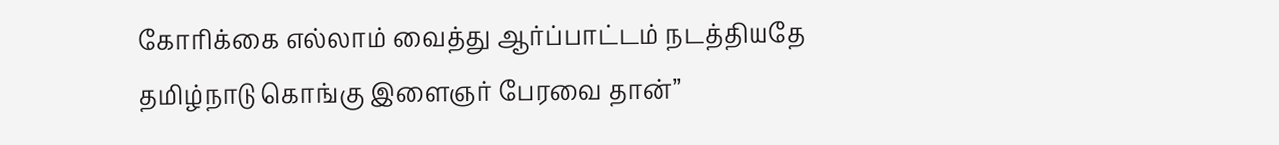கோரிக்கை எல்லாம் வைத்து ஆர்ப்பாட்டம் நடத்தியதே தமிழ்நாடு கொங்கு இளைஞர் பேரவை தான்”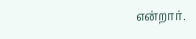என்றார்.